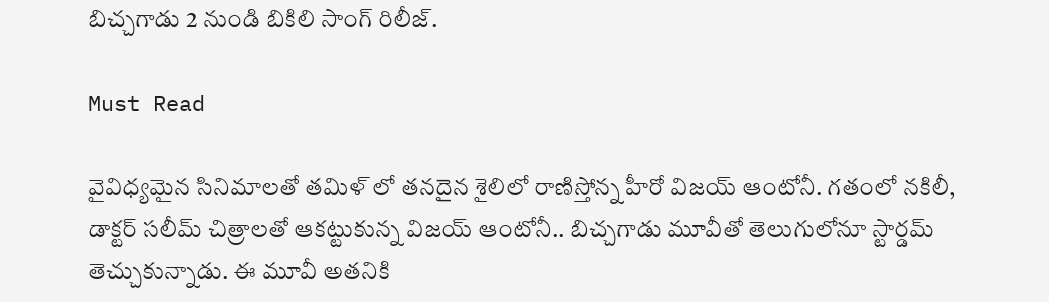బిచ్చగాడు 2 నుండి బికిలి సాంగ్ రిలీజ్.

Must Read

వైవిధ్యమైన సినిమాలతో తమిళ్ లో తనదైన శైలిలో రాణిస్తోన్న హీరో విజయ్ ఆంటోనీ. గతంలో నకిలీ, డాక్టర్ సలీమ్ చిత్రాలతో ఆకట్టుకున్న విజయ్ ఆంటోనీ.. బిచ్చగాడు మూవీతో తెలుగులోనూ స్టార్డమ్ తెచ్చుకున్నాడు. ఈ మూవీ అతనికి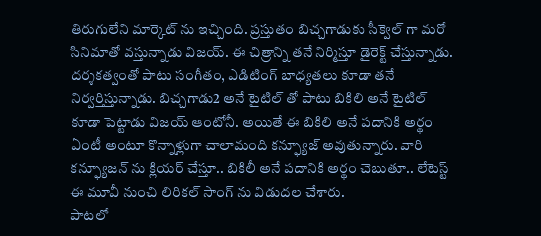తిరుగులేని మార్కెట్ ను ఇచ్చింది. ప్రస్తుతం బిచ్చగాడుకు సీక్వెల్ గా మరో సినిమాతో వస్తున్నాడు విజయ్. ఈ చిత్రాన్ని తనే నిర్మిస్తూ డైరెక్ట్ చేస్తున్నాడు. దర్శకత్వంతో పాటు సంగీతం, ఎడిటింగ్ బాధ్యతలు కూడా తనే నిర్వర్తిస్తున్నాడు. బిచ్చగాడు2 అనే టైటిల్ తో పాటు బికిలి అనే టైటిల్ కూడా పెట్టాడు విజయ్ ఆంటోనీ. అయితే ఈ బికిలి అనే పదానికి అర్థం ఏంటీ అంటూ కొన్నాళ్లుగా చాలామంది కన్ఫ్యూజ్ అవుతున్నారు. వారి కన్ఫ్యూజన్ ను క్లియర్ చేస్తూ.. బికిలీ అనే పదానికి అర్థం చెబుతూ.. లేటెస్ట్ ఈ మూవీ నుంచి లిరికల్ సాంగ్ ను విడుదల చేశారు.
పాటలో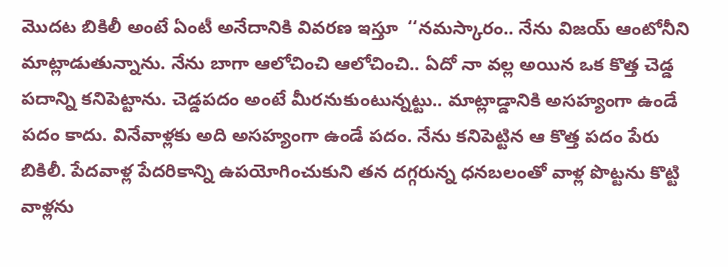మొదట బికిలీ అంటే ఏంటీ అనేదానికి వివరణ ఇస్తూ  ‘‘నమస్కారం.. నేను విజయ్ ఆంటోనీని మాట్లాడుతున్నాను. నేను బాగా ఆలోచించి ఆలోచించి.. ఏదో నా వల్ల అయిన ఒక కొత్త చెడ్డ పదాన్ని కనిపెట్టాను. చెడ్డపదం అంటే మీరనుకుంటున్నట్టు.. మాట్లాడ్డానికి అసహ్యంగా ఉండే పదం కాదు. వినేవాళ్లకు అది అసహ్యంగా ఉండే పదం. నేను కనిపెట్టిన ఆ కొత్త పదం పేరు బికిలీ. పేదవాళ్ల పేదరికాన్ని ఉపయోగించుకుని తన దగ్గరున్న ధనబలంతో వాళ్ల పొట్టను కొట్టి వాళ్లను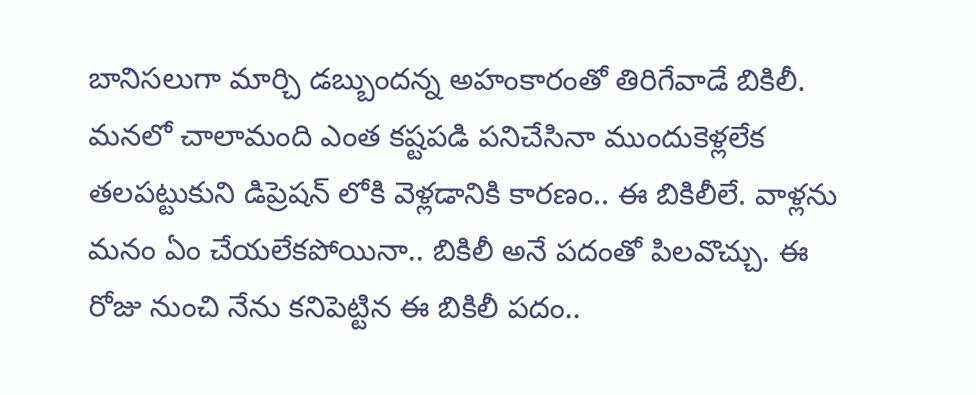బానిసలుగా మార్చి డబ్బుందన్న అహంకారంతో తిరిగేవాడే బికిలీ. మనలో చాలామంది ఎంత కష్టపడి పనిచేసినా ముందుకెళ్లలేక తలపట్టుకుని డిప్రెషన్ లోకి వెళ్లడానికి కారణం.. ఈ బికిలీలే. వాళ్లను మనం ఏం చేయలేకపోయినా.. బికిలీ అనే పదంతో పిలవొచ్చు. ఈ రోజు నుంచి నేను కనిపెట్టిన ఈ బికిలీ పదం..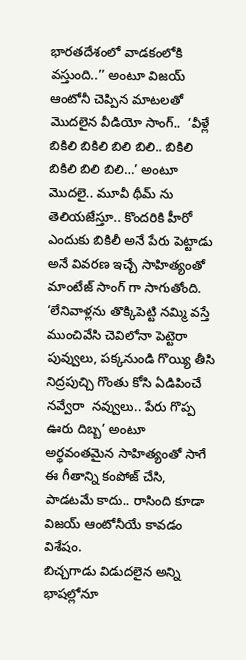భారతదేశంలో వాడకంలోకి వస్తుంది..’’ అంటూ విజయ్ ఆంటోనీ చెప్పిన మాటలతో మొదలైన వీడియో సాంగ్..  ‘వీళ్లే బికిలి బికిలి బిలి బిలి.. బికిలి బికిలి బిలి బిలి…’ అంటూ మొదలై.. మూవీ థీమ్ ను తెలియజేస్తూ.. కొందరికి హీరో ఎందుకు బికిలీ అనే పేరు పెట్టాడు అనే వివరణ ఇచ్చే సాహిత్యంతో మాంటేజ్ సాంగ్ గా సాగుతోంది. ‘లేనివాళ్లను తొక్కిపెట్టి నమ్మి వస్తే ముంచివేసి చెవిలోనా పెట్టెరా పువ్వులు, పక్కనుండి గొయ్యి తీసి నిద్రపుచ్చి గొంతు కోసి ఏడిపించే నవ్వేరా  నవ్వులు.. పేరు గొప్ప ఊరు దిబ్బ’ అంటూ అర్థవంతమైన సాహిత్యంతో సాగే ఈ గీతాన్ని కంపోజ్ చేసి, పాడటమే కాదు.. రాసింది కూడా విజయ్ ఆంటోనీయే కావడం విశేషం.
బిచ్చగాడు విడుదలైన అన్ని భాషల్లోనూ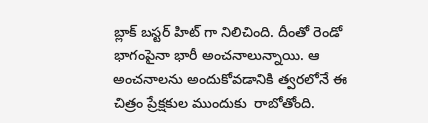బ్లాక్ బస్టర్ హిట్ గా నిలిచింది. దీంతో రెండో భాగంపైనా భారీ అంచనాలున్నాయి. ఆ అంచనాలను అందుకోవడానికి త్వరలోనే ఈ చిత్రం ప్రేక్షకుల ముందుకు  రాబోతోంది.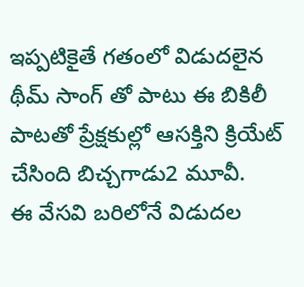ఇప్పటికైతే గతంలో విడుదలైన థీమ్ సాంగ్ తో పాటు ఈ బికిలీ పాటతో ప్రేక్షకుల్లో ఆసక్తిని క్రియేట్ చేసింది బిచ్చగాడు2 మూవీ.
ఈ వేసవి బరిలోనే విడుదల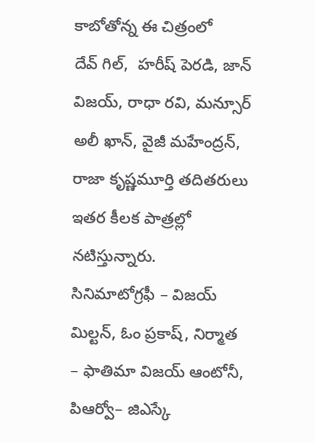కాబోతోన్న ఈ చిత్రంలో
దేవ్ గిల్,  హరీష్ పెరడి, జాన్ విజయ్, రాధా రవి, మన్సూర్ అలీ ఖాన్, వైజీ మహేంద్రన్, రాజా కృష్ణమూర్తి తదితరులు ఇతర కీలక పాత్రల్లో నటిస్తున్నారు.
సినిమాటోగ్రఫీ – విజయ్ మిల్టన్, ఓం ప్రకాష్, నిర్మాత – ఫాతిమా విజయ్ ఆంటోనీ, పిఆర్వో– జిఎస్కే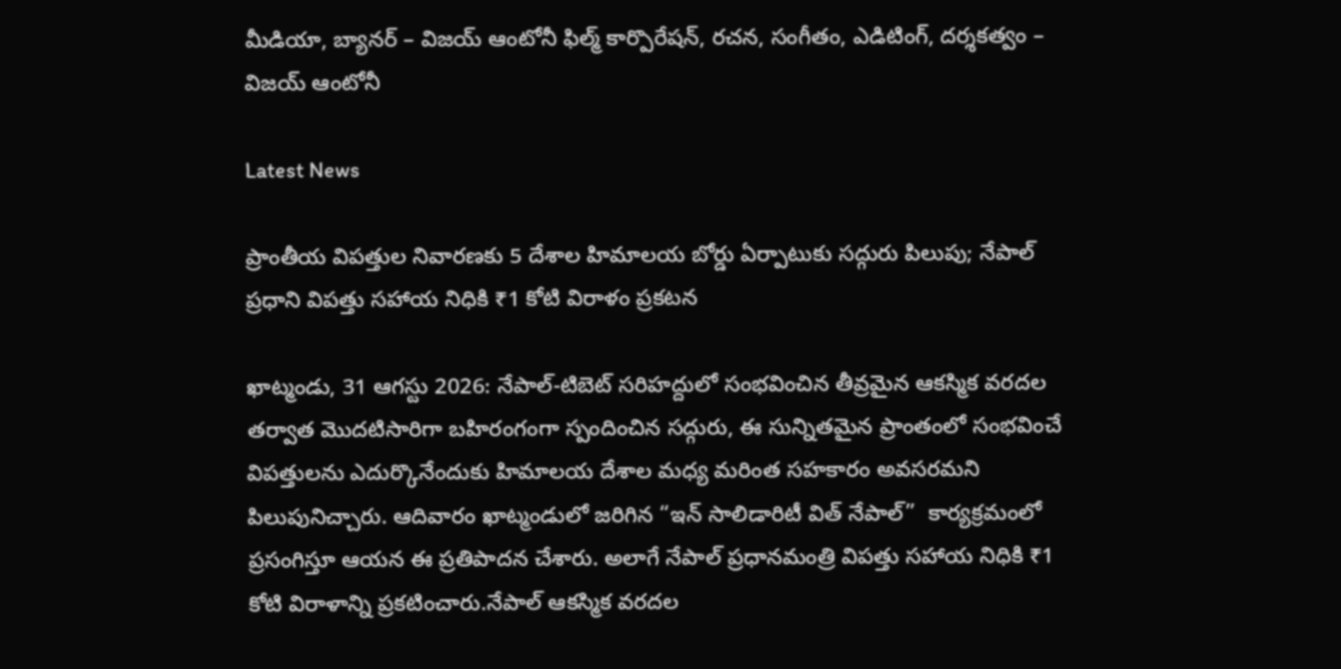మీడియా, బ్యానర్ – విజయ్ ఆంటోనీ ఫిల్మ్ కార్పొరేషన్, రచన, సంగీతం, ఎడిటింగ్, దర్శకత్వం – విజయ్ ఆంటోనీ

Latest News

ప్రాంతీయ విపత్తుల నివారణకు 5 దేశాల హిమాలయ బోర్డు ఏర్పాటుకు సద్గురు పిలుపు; నేపాల్ ప్రధాని విపత్తు సహాయ నిధికి ₹1 కోటి విరాళం ప్రకటన

ఖాట్మండు, 31 ఆగస్టు 2026: నేపాల్-టిబెట్ సరిహద్దులో సంభవించిన తీవ్రమైన ఆకస్మిక వరదల తర్వాత మొదటిసారిగా బహిరంగంగా స్పందించిన సద్గురు, ఈ సున్నితమైన ప్రాంతంలో సంభవించే విపత్తులను ఎదుర్కొనేందుకు హిమాలయ దేశాల మధ్య మరింత సహకారం అవసరమని పిలుపునిచ్చారు. ఆదివారం ఖాట్మండులో జరిగిన “ఇన్ సాలిడారిటీ విత్ నేపాల్”  కార్యక్రమంలో ప్రసంగిస్తూ ఆయన ఈ ప్రతిపాదన చేశారు. అలాగే నేపాల్ ప్రధానమంత్రి విపత్తు సహాయ నిధికి ₹1 కోటి విరాళాన్ని ప్రకటించారు.నేపాల్ ఆకస్మిక వరదల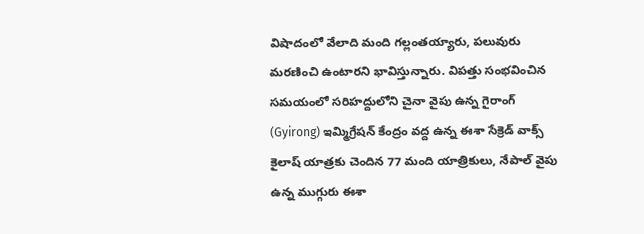విషాదంలో వేలాది మంది గల్లంతయ్యారు, పలువురు మరణించి ఉంటారని భావిస్తున్నారు. విపత్తు సంభవించిన సమయంలో సరిహద్దులోని చైనా వైపు ఉన్న గైరాంగ్ (Gyirong) ఇమ్మిగ్రేషన్ కేంద్రం వద్ద ఉన్న ఈశా సేక్రెడ్ వాక్స్ కైలాష్ యాత్రకు చెందిన 77 మంది యాత్రికులు, నేపాల్ వైపు ఉన్న ముగ్గురు ఈశా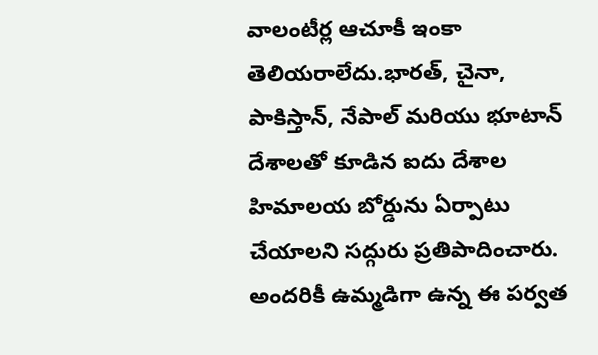వాలంటీర్ల ఆచూకీ ఇంకా తెలియరాలేదు.భారత్, చైనా, పాకిస్తాన్, నేపాల్ మరియు భూటాన్ దేశాలతో కూడిన ఐదు దేశాల హిమాలయ బోర్డును ఏర్పాటు చేయాలని సద్గురు ప్రతిపాదించారు. అందరికీ ఉమ్మడిగా ఉన్న ఈ పర్వత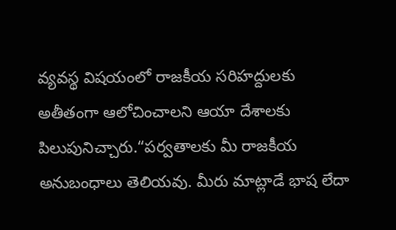వ్యవస్థ విషయంలో రాజకీయ సరిహద్దులకు అతీతంగా ఆలోచించాలని ఆయా దేశాలకు పిలుపునిచ్చారు.“పర్వతాలకు మీ రాజకీయ అనుబంధాలు తెలియవు. మీరు మాట్లాడే భాష లేదా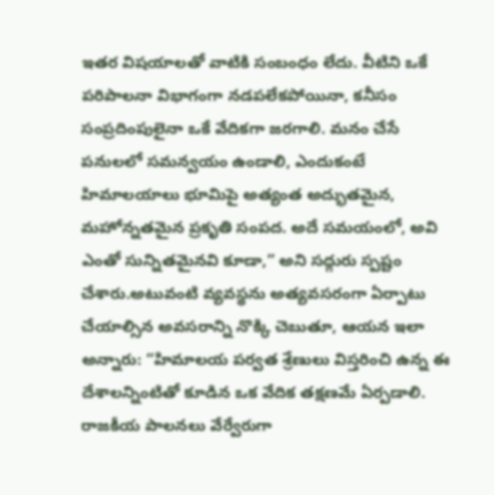ఇతర విషయాలతో వాటికి సంబంధం లేదు. వీటిని ఒకే పరిపాలనా విభాగంగా నడపలేకపోయినా, కనీసం సంప్రదింపులైనా ఒకే వేదికగా జరగాలి. మనం చేసే పనులలో సమన్వయం ఉండాలి, ఎందుకంటే హిమాలయాలు భూమిపై అత్యంత అద్భుతమైన, మహోన్నతమైన ప్రకృతి సంపద. అదే సమయంలో, అవి ఎంతో సున్నితమైనవి కూడా,” అని సద్గురు స్పష్టం చేశారు.అటువంటి వ్యవస్థను అత్యవసరంగా ఏర్పాటు చేయాల్సిన అవసరాన్ని నొక్కి చెబుతూ, ఆయన ఇలా అన్నారు: “హిమాలయ పర్వత శ్రేణులు విస్తరించి ఉన్న ఈ దేశాలన్నింటితో కూడిన ఒక వేదిక తక్షణమే ఏర్పడాలి. రాజకీయ పాలనలు వేర్వేరుగా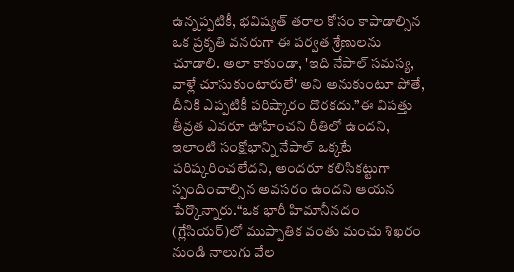ఉన్నప్పటికీ, భవిష్యత్ తరాల కోసం కాపాడాల్సిన ఒక ప్రకృతి వనరుగా ఈ పర్వత శ్రేణులను చూడాలి. అలా కాకుండా, 'ఇది నేపాల్ సమస్య, వాళ్లే చూసుకుంటారులే' అని అనుకుంటూ పోతే, దీనికి ఎప్పటికీ పరిష్కారం దొరకదు.”ఈ విపత్తు తీవ్రత ఎవరూ ఊహించని రీతిలో ఉందని, ఇలాంటి సంక్షోభాన్ని నేపాల్ ఒక్కటే పరిష్కరించలేదని, అందరూ కలిసికట్టుగా స్పందించాల్సిన అవసరం ఉందని ఆయన పేర్కొన్నారు.“ఒక భారీ హిమానీనదం (గ్లేసియర్)లో ముప్పాతిక వంతు మంచు శిఖరం నుండి నాలుగు వేల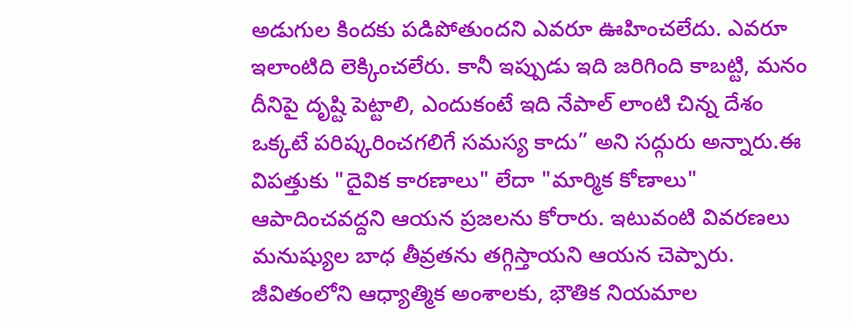అడుగుల కిందకు పడిపోతుందని ఎవరూ ఊహించలేదు. ఎవరూ ఇలాంటిది లెక్కించలేరు. కానీ ఇప్పుడు ఇది జరిగింది కాబట్టి, మనం దీనిపై దృష్టి పెట్టాలి, ఎందుకంటే ఇది నేపాల్ లాంటి చిన్న దేశం ఒక్కటే పరిష్కరించగలిగే సమస్య కాదు” అని సద్గురు అన్నారు.ఈ విపత్తుకు "దైవిక కారణాలు" లేదా "మార్మిక కోణాలు" ఆపాదించవద్దని ఆయన ప్రజలను కోరారు. ఇటువంటి వివరణలు మనుష్యుల బాధ తీవ్రతను తగ్గిస్తాయని ఆయన చెప్పారు. జీవితంలోని ఆధ్యాత్మిక అంశాలకు, భౌతిక నియమాల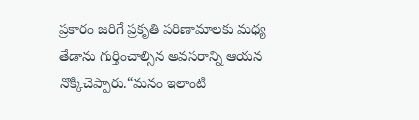ప్రకారం జరిగే ప్రకృతి పరిణామాలకు మధ్య తేడాను గుర్తించాల్సిన అవసరాన్ని ఆయన నొక్కిచెప్పారు.“మనం ఇలాంటి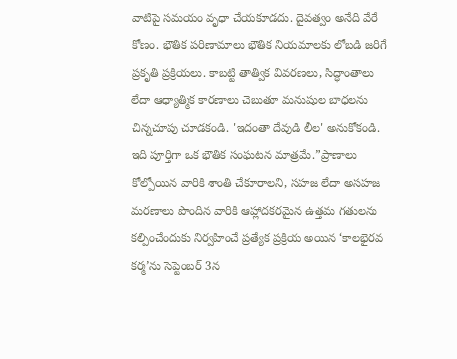వాటిపై సమయం వృధా చేయకూడదు. దైవత్వం అనేది వేరే కోణం. భౌతిక పరిణామాలు భౌతిక నియమాలకు లోబడి జరిగే ప్రకృతి ప్రక్రియలు. కాబట్టి తాత్విక వివరణలు, సిద్ధాంతాలు లేదా ఆధ్యాత్మిక కారణాలు చెబుతూ మనుషుల బాధలను చిన్నచూపు చూడకండి. 'ఇదంతా దేవుడి లీల' అనుకోకండి. ఇది పూర్తిగా ఒక భౌతిక సంఘటన మాత్రమే.”ప్రాణాలు కోల్పోయిన వారికి శాంతి చేకూరాలని, సహజ లేదా అసహజ మరణాలు పొందిన వారికి ఆహ్లాదకరమైన ఉత్తమ గతులను కల్పించేందుకు నిర్వహించే ప్రత్యేక ప్రక్రియ అయిన ‘కాలభైరవ కర్మ’ను సెప్టెంబర్ 3న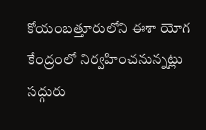కోయంబత్తూరులోని ఈశా యోగ కేంద్రంలో నిర్వహించనున్నట్లు సద్గురు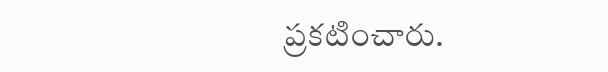ప్రకటించారు.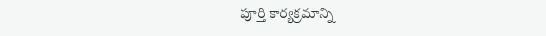పూర్తి కార్యక్రమాన్ని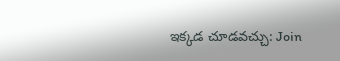ఇక్కడ చూడవచ్చు: Join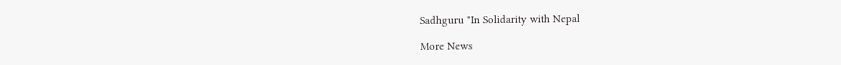Sadhguru "In Solidarity with Nepal

More News